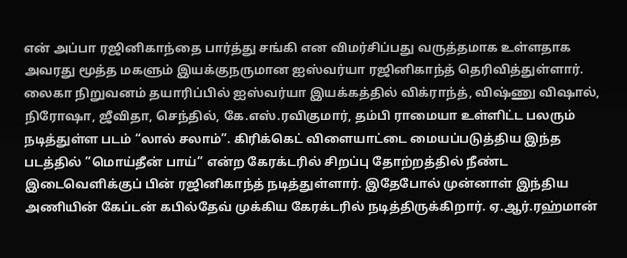என் அப்பா ரஜினிகாந்தை பார்த்து சங்கி என விமர்சிப்பது வருத்தமாக உள்ளதாக அவரது மூத்த மகளும் இயக்குநருமான ஐஸ்வர்யா ரஜினிகாந்த் தெரிவித்துள்ளார்.
லைகா நிறுவனம் தயாரிப்பில் ஐஸ்வர்யா இயக்கத்தில் விக்ராந்த், விஷ்ணு விஷால், நிரோஷா, ஜீவிதா, செந்தில், கே.எஸ்.ரவிகுமார், தம்பி ராமையா உள்ளிட்ட பலரும் நடித்துள்ள படம் “லால் சலாம்”. கிரிக்கெட் விளையாட்டை மையப்படுத்திய இந்த படத்தில் ”மொய்தீன் பாய்” என்ற கேரக்டரில் சிறப்பு தோற்றத்தில் நீண்ட இடைவெளிக்குப் பின் ரஜினிகாந்த் நடித்துள்ளார். இதேபோல் முன்னாள் இந்திய அணியின் கேப்டன் கபில்தேவ் முக்கிய கேரக்டரில் நடித்திருக்கிறார். ஏ.ஆர்.ரஹ்மான்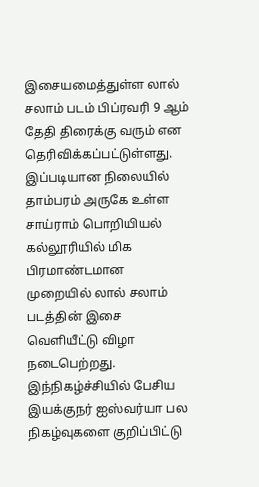இசையமைத்துள்ள லால் சலாம் படம் பிப்ரவரி 9 ஆம் தேதி திரைக்கு வரும் என தெரிவிக்கப்பட்டுள்ளது.
இப்படியான நிலையில் தாம்பரம் அருகே உள்ள சாய்ராம் பொறியியல் கல்லூரியில் மிக பிரமாண்டமான முறையில் லால் சலாம் படத்தின் இசை வெளியீட்டு விழா நடைபெற்றது. இந்நிகழ்ச்சியில் பேசிய இயக்குநர் ஐஸ்வர்யா பல நிகழ்வுகளை குறிப்பிட்டு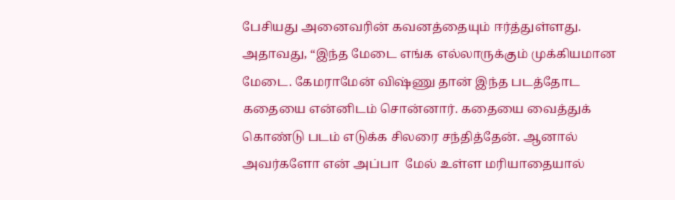பேசியது அனைவரின் கவனத்தையும் ஈர்த்துள்ளது.
அதாவது, “இந்த மேடை எங்க எல்லாருக்கும் முக்கியமான மேடை. கேமராமேன் விஷ்ணு தான் இந்த படத்தோட கதையை என்னிடம் சொன்னார். கதையை வைத்துக் கொண்டு படம் எடுக்க சிலரை சந்தித்தேன். ஆனால் அவர்களோ என் அப்பா  மேல் உள்ள மரியாதையால்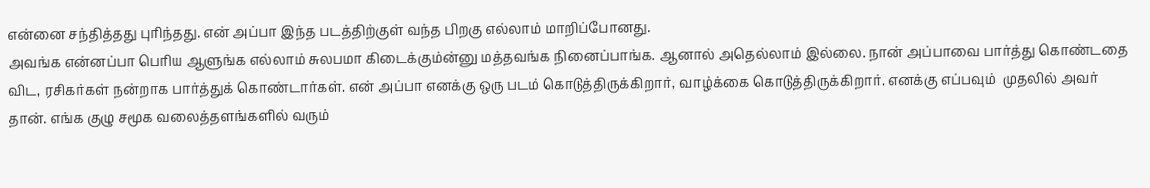என்னை சந்தித்தது புரிந்தது. என் அப்பா இந்த படத்திற்குள் வந்த பிறகு எல்லாம் மாறிப்போனது.
அவங்க என்னப்பா பெரிய ஆளுங்க எல்லாம் சுலபமா கிடைக்கும்ன்னு மத்தவங்க நினைப்பாங்க. ஆனால் அதெல்லாம் இல்லை. நான் அப்பாவை பார்த்து கொண்டதை விட, ரசிகர்கள் நன்றாக பார்த்துக் கொண்டார்கள். என் அப்பா எனக்கு ஒரு படம் கொடுத்திருக்கிறார், வாழ்க்கை கொடுத்திருக்கிறார். எனக்கு எப்பவும்  முதலில் அவர் தான். எங்க குழு சமூக வலைத்தளங்களில் வரும்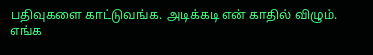பதிவுகளை காட்டுவங்க. அடிக்கடி என் காதில் விழும்.
எங்க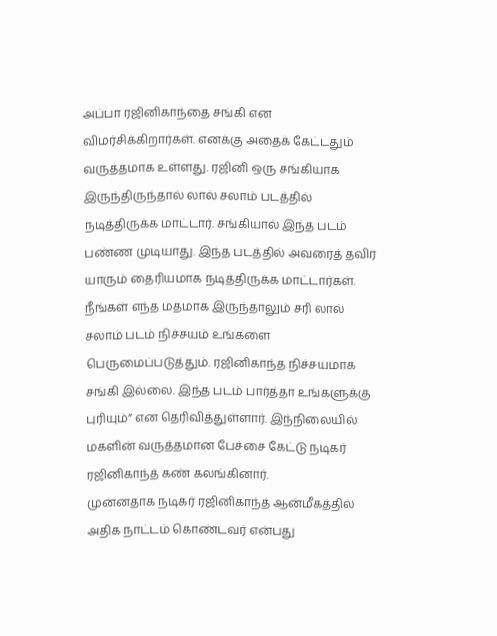அப்பா ரஜினிகாந்தை சங்கி என விமர்சிக்கிறார்கள். எனக்கு அதைக் கேட்டதும் வருத்தமாக உள்ளது. ரஜினி ஒரு சங்கியாக இருந்திருந்தால் லால் சலாம் படத்தில் நடித்திருக்க மாட்டார். சங்கியால் இந்த படம் பண்ண முடியாது. இந்த படத்தில் அவரைத் தவிர யாரும் தைரியமாக நடித்திருக்க மாட்டார்கள். நீங்கள் எந்த மதமாக இருந்தாலும் சரி லால் சலாம் படம் நிச்சயம் உங்களை பெருமைப்படுத்தும். ரஜினிகாந்த நிச்சயமாக சங்கி இல்லை. இந்த படம் பார்த்தா உங்களுக்கு புரியும்” என தெரிவித்துள்ளார். இந்நிலையில் மகளின் வருத்தமான பேச்சை கேட்டு நடிகர் ரஜினிகாந்த் கண் கலங்கினார்.
முன்னதாக நடிகர் ரஜினிகாந்த் ஆன்மீகத்தில் அதிக நாட்டம் கொண்டவர் என்பது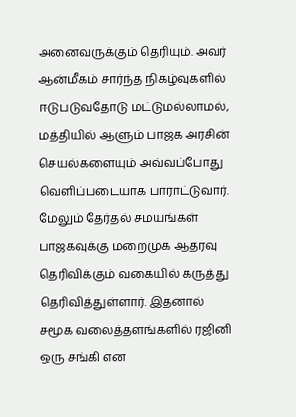அனைவருக்கும் தெரியும். அவர் ஆன்மீகம் சார்ந்த நிகழ்வுகளில் ஈடுபடுவதோடு மட்டுமல்லாமல், மத்தியில் ஆளும் பாஜக அரசின் செயல்களையும் அவ்வப்போது வெளிப்படையாக பாராட்டுவார். மேலும் தேர்தல் சமயங்கள் பாஜகவுக்கு மறைமுக ஆதரவு தெரிவிக்கும் வகையில் கருத்து தெரிவித்துள்ளார். இதனால் சமூக வலைத்தளங்களில் ரஜினி ஒரு சங்கி என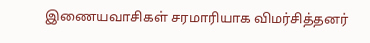இணையவாசிகள் சரமாரியாக விமர்சித்தனர்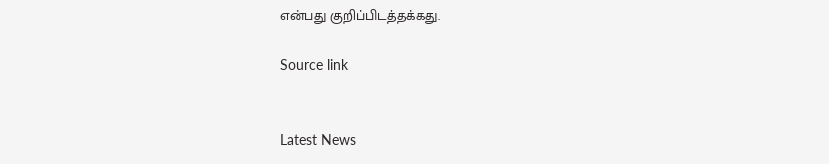என்பது குறிப்பிடத்தக்கது.

Source link


Latest News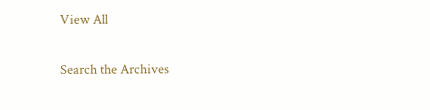View All

Search the Archives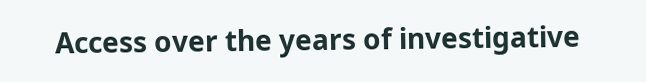Access over the years of investigative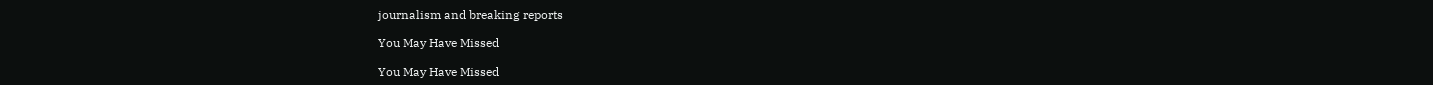journalism and breaking reports

You May Have Missed

You May Have Missed